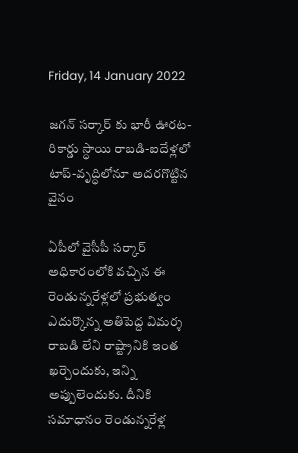Friday, 14 January 2022

జగన్ సర్కార్ కు భారీ ఊరట-రికార్డు స్ధాయి రాబడి-ఐదేళ్లలో టాప్-వృద్ధిలోనూ అదరగొట్టిన వైనం

ఏపీలో వైసీపీ సర్కార్ అధికారంలోకి వచ్చిన ఈ రెండున్నరేళ్లలో ప్రభుత్వం ఎదుర్కొన్న అతిపెద్ద విమర్శ రాబడి లేని రాష్ట్రానికి ఇంత ఖర్చెందుకు, ఇన్ని అప్పులెందుకు. దీనికి సమాధానం రెండున్నరేళ్ల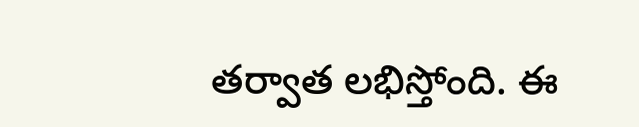తర్వాత లభిస్తోంది. ఈ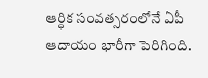ఆర్ధిక సంవత్సరంలోనే ఏపీ ఆదాయం భారీగా పెరిగింది.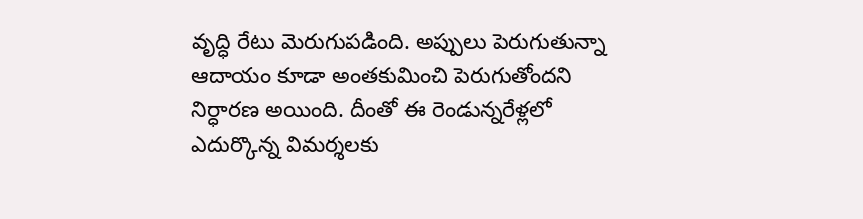వృద్ధి రేటు మెరుగుపడింది. అప్పులు పెరుగుతున్నా ఆదాయం కూడా అంతకుమించి పెరుగుతోందని నిర్ధారణ అయింది. దీంతో ఈ రెండున్నరేళ్లలో ఎదుర్కొన్న విమర్శలకు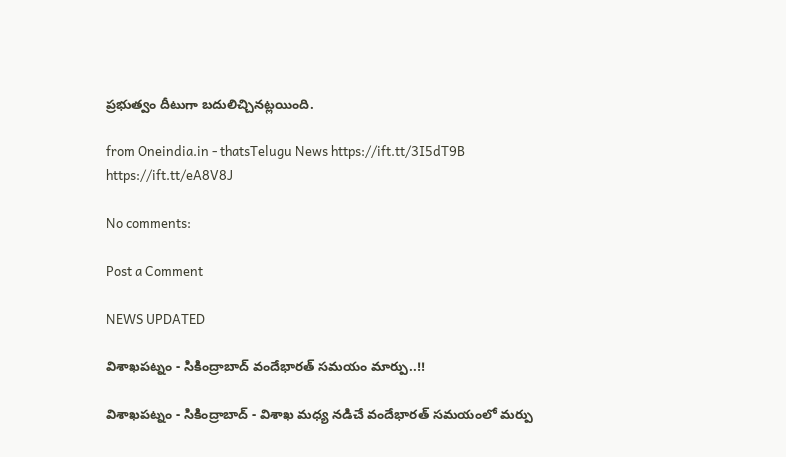ప్రభుత్వం దీటుగా బదులిచ్చినట్లయింది.

from Oneindia.in - thatsTelugu News https://ift.tt/3I5dT9B
https://ift.tt/eA8V8J

No comments:

Post a Comment

NEWS UPDATED

విశాఖపట్నం - సికింద్రాబాద్ వందేభారత్ సమయం మార్పు..!!

విశాఖపట్నం - సికింద్రాబాద్ - విశాఖ మధ్య నడిచే వందేభారత్ సమయంలో మర్పు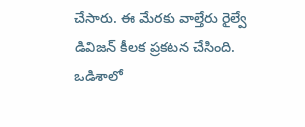చేసారు. ఈ మేరకు వాల్తేరు రైల్వే డివిజన్ కీలక ప్రకటన చేసింది. ఒడిశాలో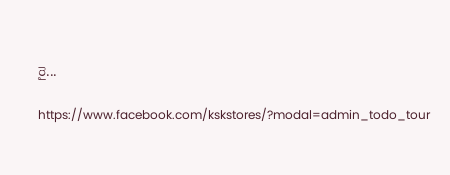రై...

https://www.facebook.com/kskstores/?modal=admin_todo_tour